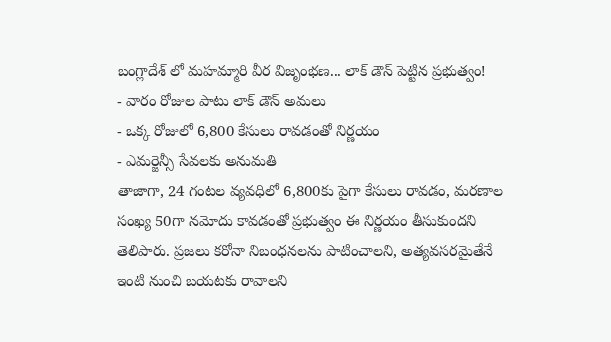బంగ్లాదేశ్ లో మహమ్మారి వీర విజృంభణ... లాక్ డౌన్ పెట్టిన ప్రభుత్వం!
- వారం రోజుల పాటు లాక్ డౌన్ అమలు
- ఒక్క రోజులో 6,800 కేసులు రావడంతో నిర్ణయం
- ఎమర్జెన్సీ సేవలకు అనుమతి
తాజాగా, 24 గంటల వ్యవధిలో 6,800కు పైగా కేసులు రావడం, మరణాల సంఖ్య 50గా నమోదు కావడంతో ప్రభుత్వం ఈ నిర్ణయం తీసుకుందని తెలిపారు. ప్రజలు కరోనా నిబంధనలను పాటించాలని, అత్యవసరమైతేనే ఇంటి నుంచి బయటకు రావాలని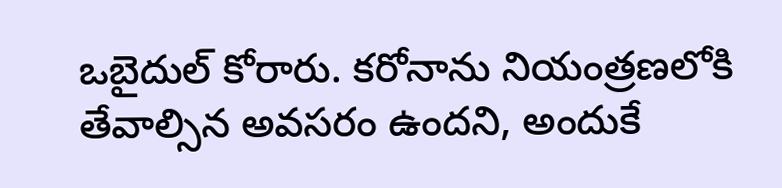ఒబైదుల్ కోరారు. కరోనాను నియంత్రణలోకి తేవాల్సిన అవసరం ఉందని, అందుకే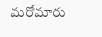మరోమారు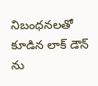నిబంధనలతో కూడిన లాక్ డౌన్ ను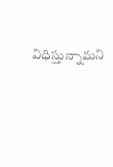విధిస్తున్నామని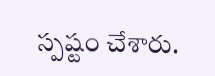స్పష్టం చేశారు.